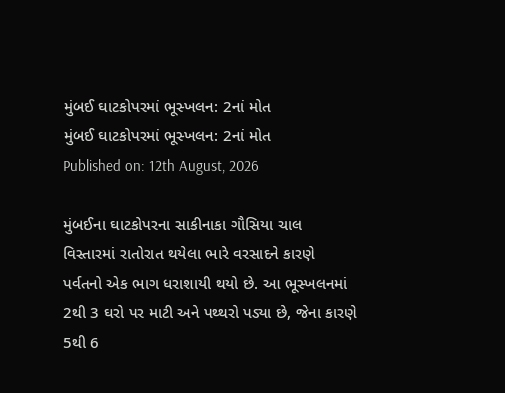મુંબઈ ઘાટકોપરમાં ભૂસ્ખલન: 2નાં મોત
મુંબઈ ઘાટકોપરમાં ભૂસ્ખલન: 2નાં મોત
Published on: 12th August, 2026

મુંબઈના ઘાટકોપરના સાકીનાકા ગૌસિયા ચાલ વિસ્તારમાં રાતોરાત થયેલા ભારે વરસાદને કારણે પર્વતનો એક ભાગ ધરાશાયી થયો છે. આ ભૂસ્ખલનમાં 2થી 3 ઘરો પર માટી અને પથ્થરો પડ્યા છે, જેના કારણે 5થી 6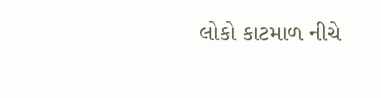લોકો કાટમાળ નીચે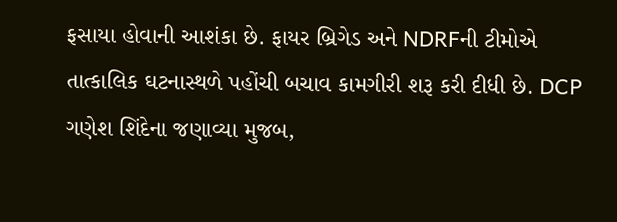ફસાયા હોવાની આશંકા છે. ફાયર બ્રિગેડ અને NDRFની ટીમોએ તાત્કાલિક ઘટનાસ્થળે પહોંચી બચાવ કામગીરી શરૂ કરી દીધી છે. DCP ગણેશ શિંદેના જણાવ્યા મુજબ,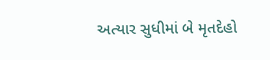અત્યાર સુધીમાં બે મૃતદેહો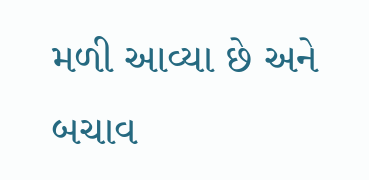મળી આવ્યા છે અને બચાવ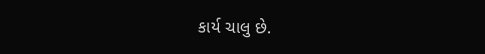કાર્ય ચાલુ છે.